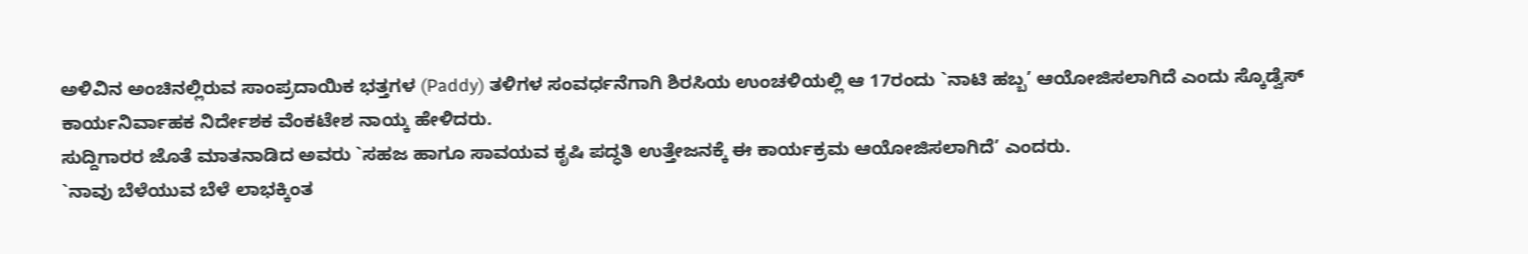ಅಳಿವಿನ ಅಂಚಿನಲ್ಲಿರುವ ಸಾಂಪ್ರದಾಯಿಕ ಭತ್ತಗಳ (Paddy) ತಳಿಗಳ ಸಂವರ್ಧನೆಗಾಗಿ ಶಿರಸಿಯ ಉಂಚಳಿಯಲ್ಲಿ ಆ 17ರಂದು `ನಾಟಿ ಹಬ್ಬ’ ಆಯೋಜಿಸಲಾಗಿದೆ ಎಂದು ಸ್ಕೊಡ್ವೆಸ್ ಕಾರ್ಯನಿರ್ವಾಹಕ ನಿರ್ದೇಶಕ ವೆಂಕಟೇಶ ನಾಯ್ಕ ಹೇಳಿದರು.
ಸುದ್ದಿಗಾರರ ಜೊತೆ ಮಾತನಾಡಿದ ಅವರು `ಸಹಜ ಹಾಗೂ ಸಾವಯವ ಕೃಷಿ ಪದ್ಧತಿ ಉತ್ತೇಜನಕ್ಕೆ ಈ ಕಾರ್ಯಕ್ರಮ ಆಯೋಜಿಸಲಾಗಿದೆ’ ಎಂದರು.
`ನಾವು ಬೆಳೆಯುವ ಬೆಳೆ ಲಾಭಕ್ಕಿಂತ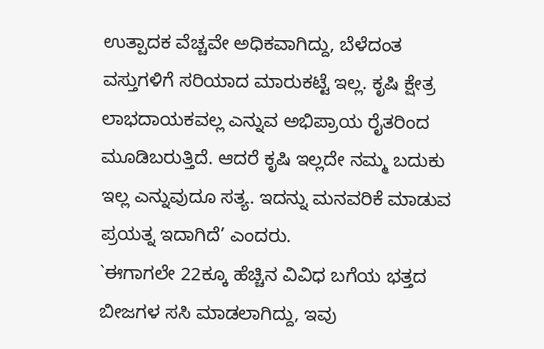ಉತ್ಪಾದಕ ವೆಚ್ಚವೇ ಅಧಿಕವಾಗಿದ್ದು, ಬೆಳೆದಂತ ವಸ್ತುಗಳಿಗೆ ಸರಿಯಾದ ಮಾರುಕಟ್ಟೆ ಇಲ್ಲ. ಕೃಷಿ ಕ್ಷೇತ್ರ ಲಾಭದಾಯಕವಲ್ಲ ಎನ್ನುವ ಅಭಿಪ್ರಾಯ ರೈತರಿಂದ ಮೂಡಿಬರುತ್ತಿದೆ. ಆದರೆ ಕೃಷಿ ಇಲ್ಲದೇ ನಮ್ಮ ಬದುಕು ಇಲ್ಲ ಎನ್ನುವುದೂ ಸತ್ಯ. ಇದನ್ನು ಮನವರಿಕೆ ಮಾಡುವ ಪ್ರಯತ್ನ ಇದಾಗಿದೆ’ ಎಂದರು.
`ಈಗಾಗಲೇ 22ಕ್ಕೂ ಹೆಚ್ಚಿನ ವಿವಿಧ ಬಗೆಯ ಭತ್ತದ ಬೀಜಗಳ ಸಸಿ ಮಾಡಲಾಗಿದ್ದು, ಇವು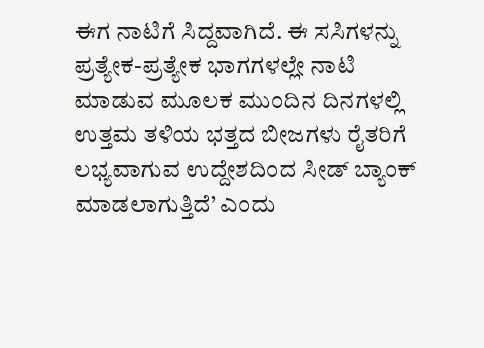ಈಗ ನಾಟಿಗೆ ಸಿದ್ದವಾಗಿದೆ. ಈ ಸಸಿಗಳನ್ನು ಪ್ರತ್ಯೇಕ-ಪ್ರತ್ಯೇಕ ಭಾಗಗಳಲ್ಲೇ ನಾಟಿ ಮಾಡುವ ಮೂಲಕ ಮುಂದಿನ ದಿನಗಳಲ್ಲಿ ಉತ್ತಮ ತಳಿಯ ಭತ್ತದ ಬೀಜಗಳು ರೈತರಿಗೆ ಲಭ್ಯವಾಗುವ ಉದ್ದೇಶದಿಂದ ಸೀಡ್ ಬ್ಯಾಂಕ್ ಮಾಡಲಾಗುತ್ತಿದೆ’ ಎಂದು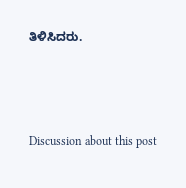ತಿಳಿಸಿದರು.





Discussion about this post